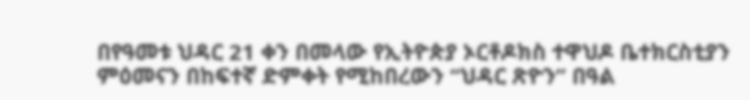በየዓመቱ ህዳር 21 ቀን በመላው የኢትዮጵያ ኦርቶዶክስ ተዋህዶ ቤተክርስቲያን ምዕመናን በከፍተኛ ድምቀት የሚከበረውን “ህዳር ጽዮን” በዓል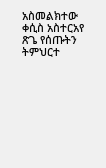አስመልክተው ቀሲስ አስተርአየ ጽጌ የሰጡትን ትምህርተ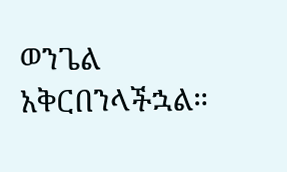ወንጌል አቅርበንላችኋል።